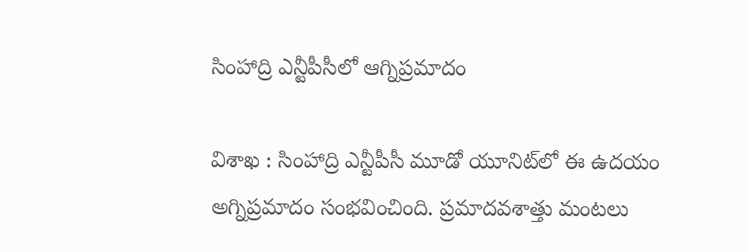సింహాద్రి ఎన్టీపీసీలో ఆగ్నిప్రమాదం

విశాఖ : సింహాద్రి ఎన్టీపీసీ మూడో యూనిట్‌లో ఈ ఉదయం అగ్నిప్రమాదం సంభవించింది. ప్రమాదవశాత్తు మంటలు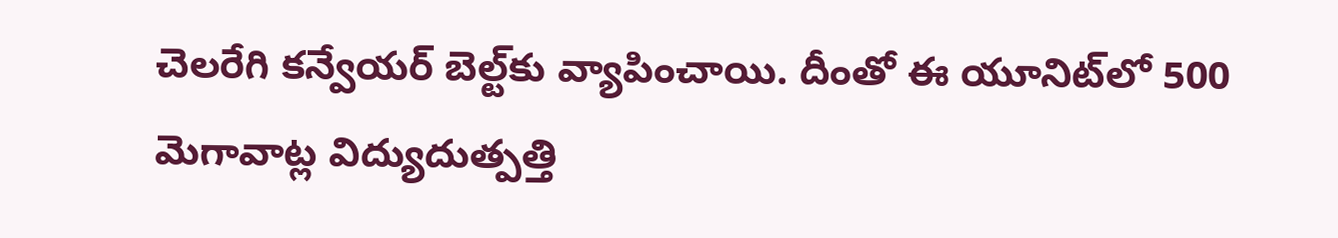చెలరేగి కన్వేయర్‌ బెల్ట్‌కు వ్యాపించాయి. దీంతో ఈ యూనిట్‌లో 500 మెగావాట్ల విద్యుదుత్పత్తి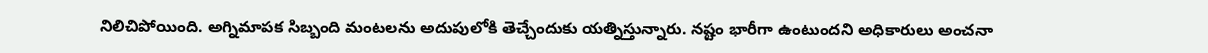నిలిచిపోయింది. అగ్నిమాపక సిబ్బంది మంటలను అదుపులోకి తెచ్చేందుకు యత్నిస్తున్నారు. నష్టం భారీగా ఉంటుందని అధికారులు అంచనా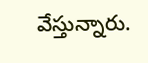వేస్తున్నారు.